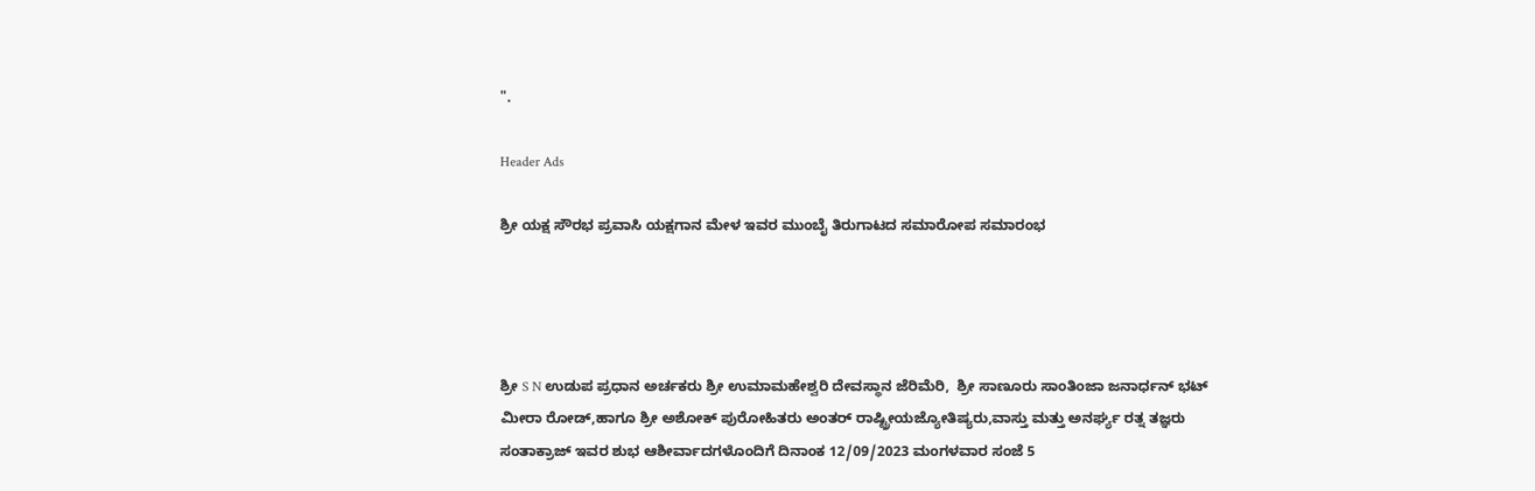".

Header Ads

ಶ್ರೀ ಯಕ್ಷ ಸೌರಭ ಪ್ರವಾಸಿ ಯಕ್ಷಗಾನ ಮೇಳ ಇವರ ಮುಂಬೈ ತಿರುಗಾಟದ ಸಮಾರೋಪ ಸಮಾರಂಭ




ಶ್ರೀ S N ಉಡುಪ ಪ್ರಧಾನ ಅರ್ಚಕರು ಶ್ರೀ ಉಮಾಮಹೇಶ್ವರಿ ದೇವಸ್ಥಾನ ಜೆರಿಮೆರಿ,  ಶ್ರೀ ಸಾಣೂರು ಸಾಂತಿಂಜಾ ಜನಾರ್ಧನ್ ಭಟ್ ಮೀರಾ ರೋಡ್,ಹಾಗೂ ಶ್ರೀ ಅಶೋಕ್ ಪುರೋಹಿತರು ಅಂತರ್ ರಾಷ್ಟ್ರೀಯಜ್ಯೋತಿಷ್ಯರು,ವಾಸ್ತು ಮತ್ತು ಅನರ್ಘ್ಯ ರತ್ನ ತಜ್ಞರು ಸಂತಾಕ್ರಾಜ್ ಇವರ ಶುಭ ಆಶೀರ್ವಾದಗಳೊಂದಿಗೆ ದಿನಾಂಕ 12/09/2023 ಮಂಗಳವಾರ ಸಂಜೆ 5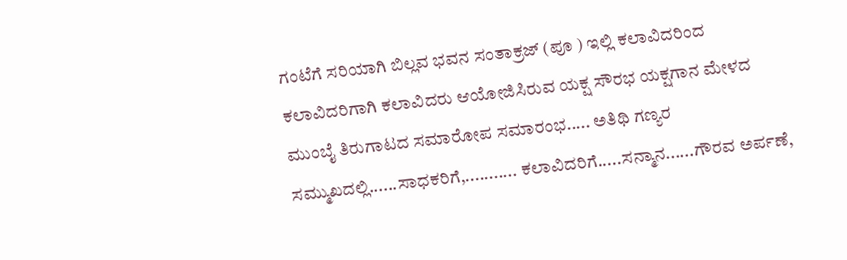ಗಂಟೆಗೆ ಸರಿಯಾಗಿ ಬಿಲ್ಲವ ಭವನ ಸಂತಾಕ್ರಜ್ (ಪೂ ) ಇಲ್ಲಿ ಕಲಾವಿದರಿಂದ ಕಲಾವಿದರಿಗಾಗಿ ಕಲಾವಿದರು ಆಯೋಜಿಸಿರುವ ಯಕ್ಷ ಸೌರಭ ಯಕ್ಷಗಾನ ಮೇಳದ ಮುಂಬೈ ತಿರುಗಾಟದ ಸಮಾರೋಪ ಸಮಾರಂಭ..... ಅತಿಥಿ ಗಣ್ಯರ ಸಮ್ಮುಖದಲ್ಲಿ......ಸಾಧಕರಿಗೆ,........... ಕಲಾವಿದರಿಗೆ.....ಸನ್ಮಾನ......ಗೌರವ ಅರ್ಪಣೆ,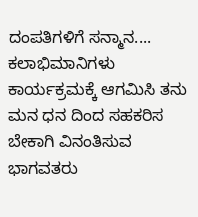ದಂಪತಿಗಳಿಗೆ ಸನ್ಮಾನ.... ಕಲಾಭಿಮಾನಿಗಳು ಕಾರ್ಯಕ್ರಮಕ್ಕೆ ಆಗಮಿಸಿ ತನು ಮನ ಧನ ದಿಂದ ಸಹಕರಿಸ ಬೇಕಾಗಿ ವಿನಂತಿಸುವ ಭಾಗವತರು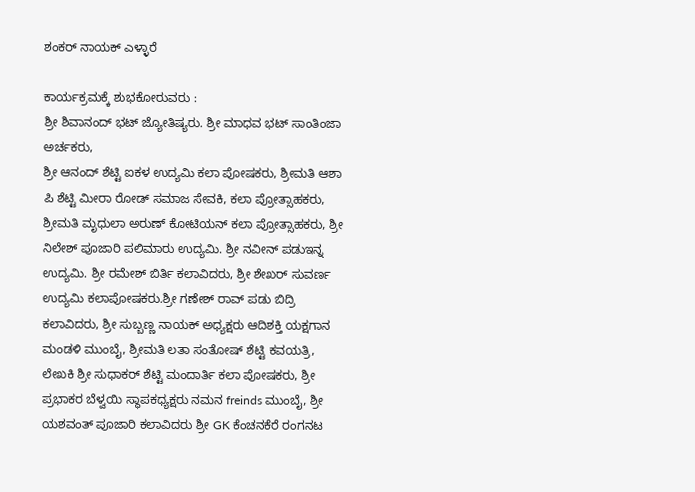ಶಂಕರ್ ನಾಯಕ್ ಎಳ್ಳಾರೆ

ಕಾರ್ಯಕ್ರಮಕ್ಕೆ ಶುಭಕೋರುವರು :
ಶ್ರೀ ಶಿವಾನಂದ್ ಭಟ್ ಜ್ಯೋತಿಷ್ಯರು. ಶ್ರೀ ಮಾಧವ ಭಟ್ ಸಾಂತಿಂಜಾ ಅರ್ಚಕರು,
ಶ್ರೀ ಆನಂದ್ ಶೆಟ್ಟಿ ಐಕಳ ಉದ್ಯಮಿ ಕಲಾ ಪೋಷಕರು, ಶ್ರೀಮತಿ ಆಶಾ ಪಿ ಶೆಟ್ಟಿ ಮೀರಾ ರೋಡ್ ಸಮಾಜ ಸೇವಕಿ, ಕಲಾ ಪ್ರೋತ್ಸಾಹಕರು, ಶ್ರೀಮತಿ ಮೃಧುಲಾ ಅರುಣ್ ಕೋಟಿಯನ್ ಕಲಾ ಪ್ರೋತ್ಸಾಹಕರು, ಶ್ರೀ ನಿಲೇಶ್ ಪೂಜಾರಿ ಪಲಿಮಾರು ಉದ್ಯಮಿ. ಶ್ರೀ ನವೀನ್ ಪಡುಇನ್ನ ಉದ್ಯಮಿ. ಶ್ರೀ ರಮೇಶ್ ಬಿರ್ತಿ ಕಲಾವಿದರು, ಶ್ರೀ ಶೇಖರ್ ಸುವರ್ಣ ಉದ್ಯಮಿ ಕಲಾಪೋಷಕರು.ಶ್ರೀ ಗಣೇಶ್ ರಾವ್ ಪಡು ಬಿದ್ರಿ ಕಲಾವಿದರು, ಶ್ರೀ ಸುಬ್ಬಣ್ಣ ನಾಯಕ್ ಅಧ್ಯಕ್ಷರು ಆದಿಶಕ್ತಿ ಯಕ್ಷಗಾನ ಮಂಡಳಿ ಮುಂಬೈ, ಶ್ರೀಮತಿ ಲತಾ ಸಂತೋಷ್ ಶೆಟ್ಟಿ ಕವಯತ್ರಿ, ಲೇಖಕಿ ಶ್ರೀ ಸುಧಾಕರ್ ಶೆಟ್ಟಿ ಮಂದಾರ್ತಿ ಕಲಾ ಪೋಷಕರು, ಶ್ರೀ ಪ್ರಭಾಕರ ಬೆಳ್ವಯಿ ಸ್ಥಾಪಕಧ್ಯಕ್ಷರು ನಮನ freinds ಮುಂಬೈ, ಶ್ರೀ ಯಶವಂತ್ ಪೂಜಾರಿ ಕಲಾವಿದರು ಶ್ರೀ GK ಕೆಂಚನಕೆರೆ ರಂಗನಟ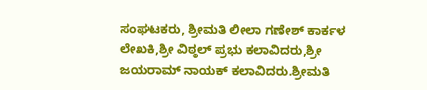ಸಂಘಟಕರು, ಶ್ರೀಮತಿ ಲೀಲಾ ಗಣೇಶ್ ಕಾರ್ಕಳ ಲೇಖಕಿ,ಶ್ರೀ ವಿಠ್ಠಲ್ ಪ್ರಭು ಕಲಾವಿದರು,ಶ್ರೀ ಜಯರಾಮ್ ನಾಯಕ್ ಕಲಾವಿದರು.ಶ್ರೀಮತಿ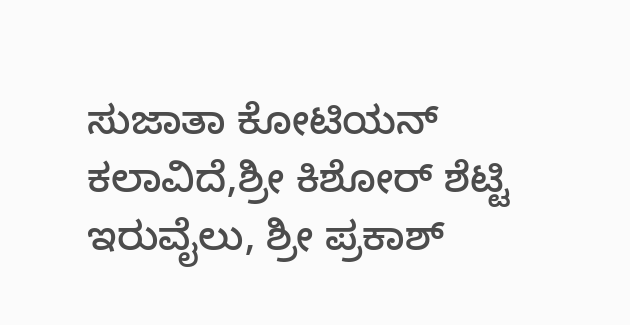ಸುಜಾತಾ ಕೋಟಿಯನ್ ಕಲಾವಿದೆ,ಶ್ರೀ ಕಿಶೋರ್ ಶೆಟ್ಟಿ ಇರುವೈಲು, ಶ್ರೀ ಪ್ರಕಾಶ್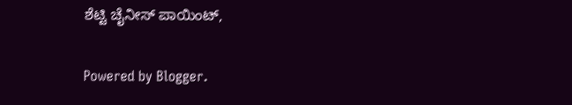ಶೆಟ್ಟಿ ಚೈನೀಸ್ ಪಾಯಿಂಟ್,

Powered by Blogger.